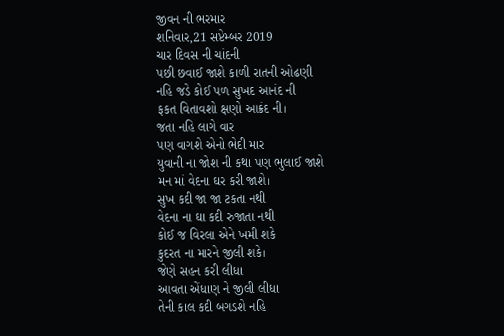જીવન ની ભરમાર
શનિવાર,21 સપ્ટેમ્બર 2019
ચાર દિવસ ની ચાંદની
પછી છવાઈ જાશે કાળી રાતની ઓઢણી
નહિ જડે કોઈ પળ સુખદ આનંદ ની
ફકત વિતાવશો ક્ષણો આક્રંદ ની।
જતા નહિ લાગે વાર
પણ વાગશે એનો ભેદી માર
યુવાની ના જોશ ની કથા પણ ભુલાઈ જાશે
મન માં વેદના ઘર કરી જાશે।
સુખ કદી જા જા ટકતા નથી
વેદના ના ઘા કદી રુજાતા નથી
કોઈ જ વિરલા એને ખમી શકે
કુદરત ના મારને જીલી શકે।
જેણે સહન કરી લીધા
આવતા એંધાણ ને જીલી લીધા
તેની કાલ કદી બગડશે નહિ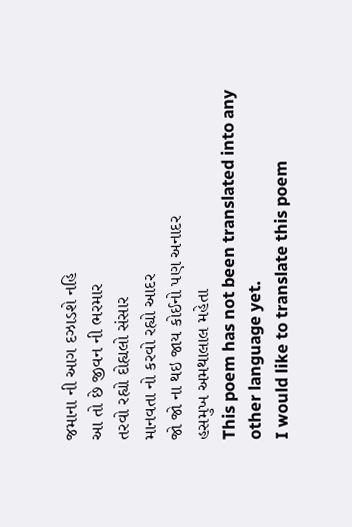જમાના ની આગ દઝાડશે નહિ
આ તો છે જીવન ની ભરમાર
તરવો રહ્યો દોહ્યલો સંસાર
માનવતા નો કરવો રહ્યો આદર
જો જો ના થઇ જાય કોઈનો પણ અનાદર
હસમુખ અમથાલાલ મહેતા
This poem has not been translated into any other language yet.
I would like to translate this poem